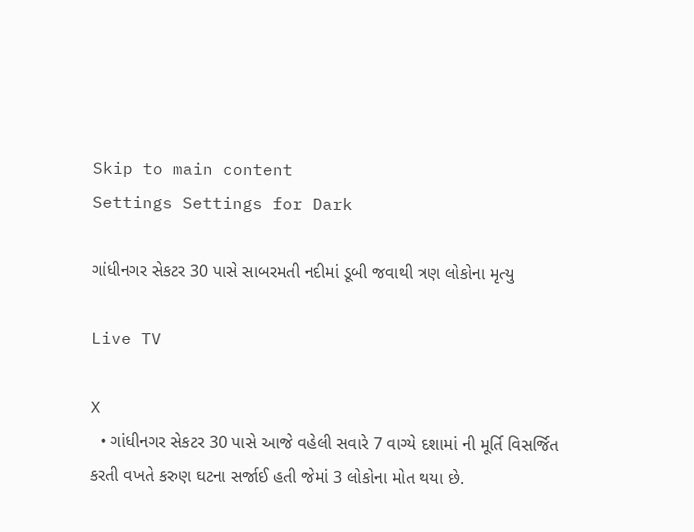Skip to main content
Settings Settings for Dark

ગાંધીનગર સેકટર 30 પાસે સાબરમતી નદીમાં ડૂબી જવાથી ત્રણ લોકોના મૃત્યુ

Live TV

X
  • ગાંધીનગર સેકટર 30 પાસે આજે વહેલી સવારે 7 વાગ્યે દશામાં ની મૂર્તિ વિસર્જિત કરતી વખતે કરુણ ઘટના સર્જાઈ હતી જેમાં 3 લોકોના મોત થયા છે.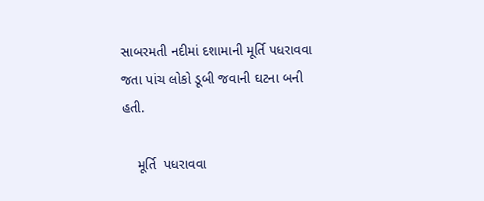સાબરમતી નદીમાં દશામાની મૂર્તિ પધરાવવા જતા પાંચ લોકો ડૂબી જવાની ઘટના બની હતી.

    મૂર્તિ  પધરાવવા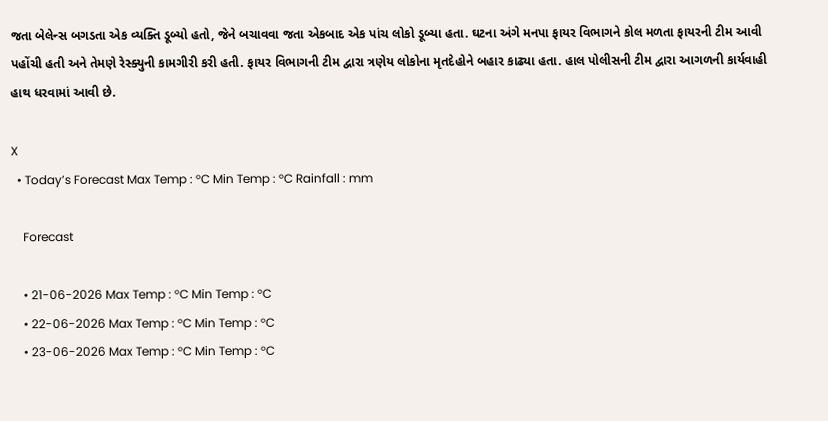જતા બેલેન્સ બગડતા એક વ્યક્તિ ડૂબ્યો હતો, જેને બચાવવા જતા એકબાદ એક પાંચ લોકો ડૂબ્યા હતા. ઘટના અંગે મનપા ફાયર વિભાગને કોલ મળતા ફાયરની ટીમ આવી પહોંચી હતી અને તેમણે રેસ્ક્યુની કામગીરી કરી હતી. ફાયર વિભાગની ટીમ દ્વારા ત્રણેય લોકોના મૃતદેહોને બહાર કાઢ્યા હતા. હાલ પોલીસની ટીમ દ્વારા આગળની કાર્યવાહી હાથ ધરવામાં આવી છે.

X
  • Today’s Forecast Max Temp : °C Min Temp : °C Rainfall : mm

    Forecast

    • 21-06-2026 Max Temp : °C Min Temp : °C
    • 22-06-2026 Max Temp : °C Min Temp : °C
    • 23-06-2026 Max Temp : °C Min Temp : °C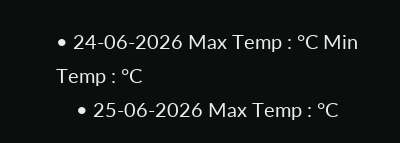• 24-06-2026 Max Temp : °C Min Temp : °C
    • 25-06-2026 Max Temp : °C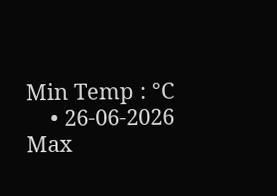Min Temp : °C
    • 26-06-2026 Max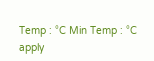Temp : °C Min Temp : °C
apply